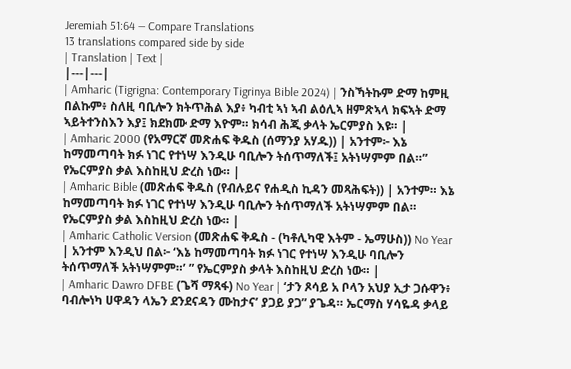Jeremiah 51:64 — Compare Translations
13 translations compared side by side
| Translation | Text |
|---|---|
| Amharic (Tigrigna: Contemporary Tigrinya Bible 2024) | ንስኻትኩም ድማ ከምዚ በልኩም፥ ስለዚ ባቢሎን ክትጥሕል እያ፥ ካብቲ ኣነ ኣብ ልዕሊኣ ዘምጽኣላ ክፍኣት ድማ ኣይትተንስእን እያ፤ ክደክሙ ድማ እዮም። ክሳብ ሕጂ ቃላት ኤርምያስ እዩ። |
| Amharic 2000 (የአማርኛ መጽሐፍ ቅዱስ (ሰማንያ አሃዱ)) | አንተም፦ እኔ ከማመጣባት ክፉ ነገር የተነሣ እንዲሁ ባቢሎን ትሰጥማለች፤ አትነሣምም በል።” የኤርምያስ ቃል እስከዚህ ድረስ ነው። |
| Amharic Bible (መጽሐፍ ቅዱስ (የብሉይና የሐዲስ ኪዳን መጻሕፍት)) | አንተም። እኔ ከማመጣባት ክፉ ነገር የተነሣ እንዲሁ ባቢሎን ትሰጥማለች አትነሣምም በል። የኤርምያስ ቃል እስከዚህ ድረስ ነው። |
| Amharic Catholic Version (መጽሐፍ ቅዱስ - (ካቶሊካዊ እትም - ኤማሁስ)) No Year | አንተም እንዲህ በል፦ ‘እኔ ከማመጣባት ክፉ ነገር የተነሣ እንዲሁ ባቢሎን ትሰጥማለች አትነሣምም።’ ” የኤርምያስ ቃላት እስከዚህ ድረስ ነው። |
| Amharic Dawro DFBE (ጌሻ ማጻፋ) No Year | ‘ታን ጾሳይ አ ቦላን አህያ ኢታ ጋሱዋን፥ ባብሎነካ ሀዋዳን ላኤን ደንደናዳን ሙከታና’ ያጋይ ያጋ” ያጌዳ። ኤርማስ ሃሳዬዳ ቃላይ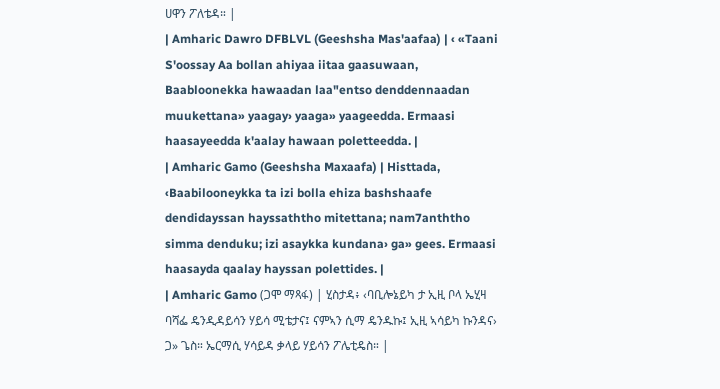ሀዋን ፖለቴዳ። |
| Amharic Dawro DFBLVL (Geeshsha Mas'aafaa) | ‹ «Taani S'oossay Aa bollan ahiyaa iitaa gaasuwaan, Baabloonekka hawaadan laa"entso denddennaadan muukettana» yaagay› yaaga» yaageedda. Ermaasi haasayeedda k'aalay hawaan poletteedda. |
| Amharic Gamo (Geeshsha Maxaafa) | Histtada, ‹Baabilooneykka ta izi bolla ehiza bashshaafe dendidayssan hayssaththo mitettana; nam7anththo simma denduku; izi asaykka kundana› ga» gees. Ermaasi haasayda qaalay hayssan polettides. |
| Amharic Gamo (ጋሞ ማጻፋ) | ሂስታዳ፥ ‹ባቢሎኔይካ ታ ኢዚ ቦላ ኤሂዛ ባሻፌ ዴንዲዳይሳን ሃይሳ ሚቴታና፤ ናምኣን ሲማ ዴንዱኩ፤ ኢዚ ኣሳይካ ኩንዳና› ጋ» ጌስ። ኤርማሲ ሃሳይዳ ቃላይ ሃይሳን ፖሌቲዴስ። |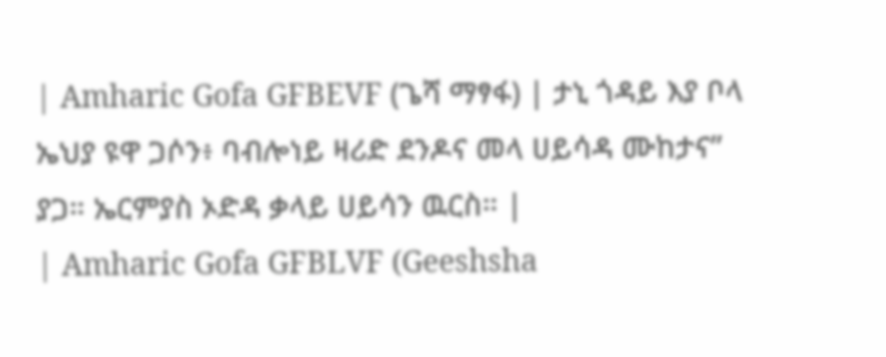| Amharic Gofa GFBEVF (ጌሻ ማፃፋ) | ታኒ ጎዳይ እያ ቦላ ኤህያ ዩዋ ጋሶን፥ ባብሎነይ ዛሪድ ደንዶና መላ ሀይሳዳ ሙከታና” ያጋ። ኤርምያስ ኦድዳ ቃላይ ሀይሳን ዉርስ። |
| Amharic Gofa GFBLVF (Geeshsha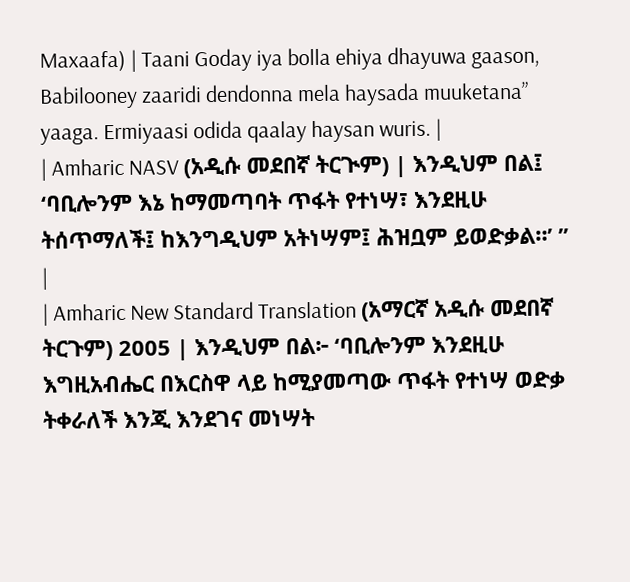Maxaafa) | Taani Goday iya bolla ehiya dhayuwa gaason, Babilooney zaaridi dendonna mela haysada muuketana” yaaga. Ermiyaasi odida qaalay haysan wuris. |
| Amharic NASV (አዲሱ መደበኛ ትርጒም) | እንዲህም በል፤ ‘ባቢሎንም እኔ ከማመጣባት ጥፋት የተነሣ፣ እንደዚሁ ትሰጥማለች፤ ከእንግዲህም አትነሣም፤ ሕዝቧም ይወድቃል።’ ” |
| Amharic New Standard Translation (አማርኛ አዲሱ መደበኛ ትርጉም) 2005 | እንዲህም በል፦ ‘ባቢሎንም እንደዚሁ እግዚአብሔር በእርስዋ ላይ ከሚያመጣው ጥፋት የተነሣ ወድቃ ትቀራለች እንጂ እንደገና መነሣት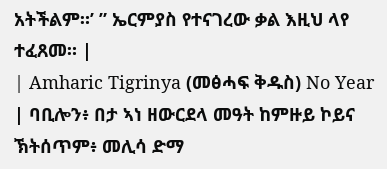አትችልም።’ ” ኤርምያስ የተናገረው ቃል እዚህ ላየ ተፈጸመ። |
| Amharic Tigrinya (መፅሓፍ ቅዱስ) No Year | ባቢሎን፥ በታ ኣነ ዘውርደላ መዓት ከምዙይ ኮይና ኽትሰጥም፥ መሊሳ ድማ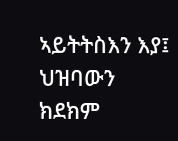ኣይትትስእን እያ፤ ህዝባውን ክደክም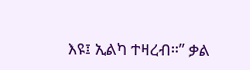እዩ፤ ኢልካ ተዛረብ።” ቃል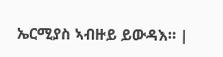ኤርሚያስ ኣብዙይ ይውዳእ። |